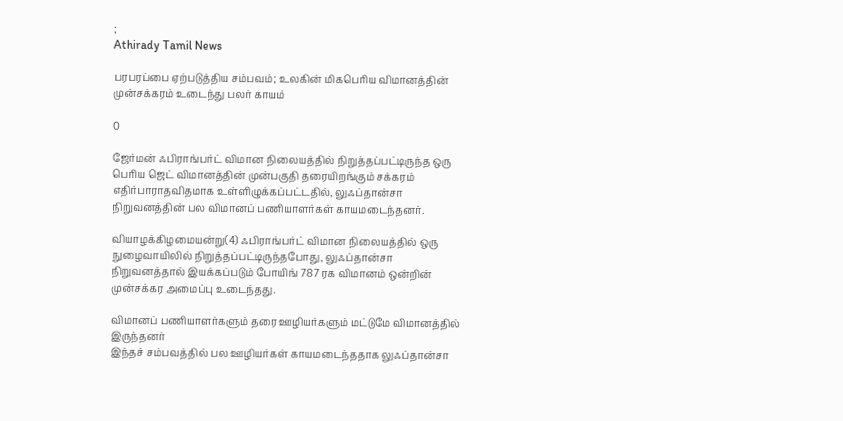;
Athirady Tamil News

பரபரப்பை ஏற்படுத்திய சம்பவம்; உலகின் மிகபெரிய விமானத்தின் முன்சக்கரம் உடைந்து பலர் காயம்

0

ஜேர்மன் ஃபிராங்பர்ட் விமான நிலையத்தில் நிறுத்தப்பட்டிருந்த ஒரு பெரிய ஜெட் விமானத்தின் முன்பகுதி தரையிறங்கும் சக்கரம் எதிர்பாராதவிதமாக உள்ளிழுக்கப்பட்டதில், லுஃப்தான்சா நிறுவனத்தின் பல விமானப் பணியாளர்கள் காயமடைந்தனர்.

வியாழக்கிழமையன்று(4) ஃபிராங்பர்ட் விமான நிலையத்தில் ஒரு நுழைவாயிலில் நிறுத்தப்பட்டிருந்தபோது, லுஃப்தான்சா நிறுவனத்தால் இயக்கப்படும் போயிங் 787 ரக விமானம் ஒன்றின் முன்சக்கர அமைப்பு உடைந்தது.

விமானப் பணியாளர்களும் தரை ஊழியர்களும் மட்டுமே விமானத்தில் இருந்தனர்
இந்தச் சம்பவத்தில் பல ஊழியர்கள் காயமடைந்ததாக லுஃப்தான்சா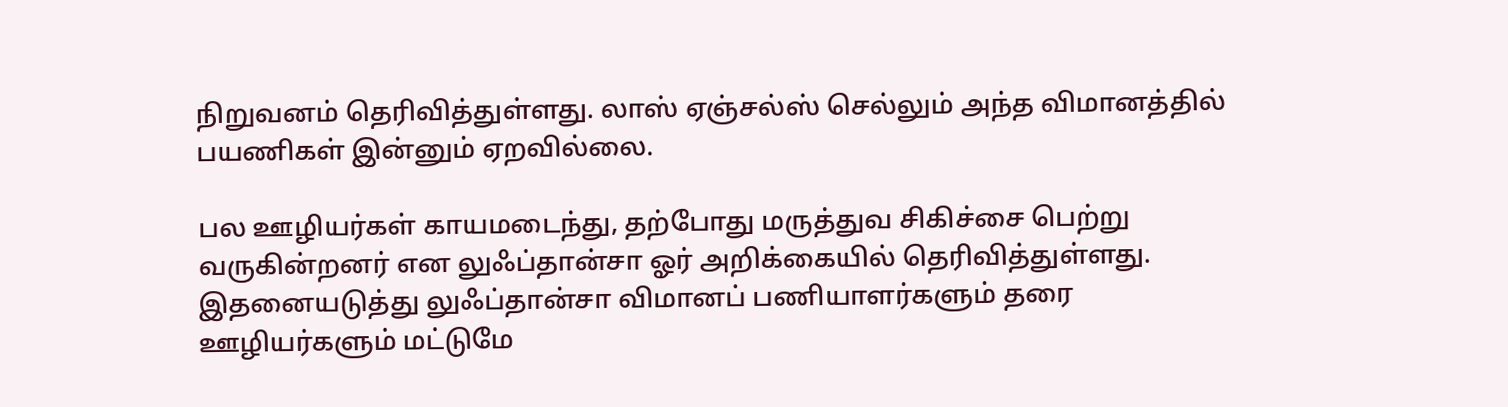நிறுவனம் தெரிவித்துள்ளது. லாஸ் ஏஞ்சல்ஸ் செல்லும் அந்த விமானத்தில் பயணிகள் இன்னும் ஏறவில்லை.

பல ஊழியர்கள் காயமடைந்து, தற்போது மருத்துவ சிகிச்சை பெற்று வருகின்றனர் என லுஃப்தான்சா ஓர் அறிக்கையில் தெரிவித்துள்ளது. இதனையடுத்து லுஃப்தான்சா விமானப் பணியாளர்களும் தரை ஊழியர்களும் மட்டுமே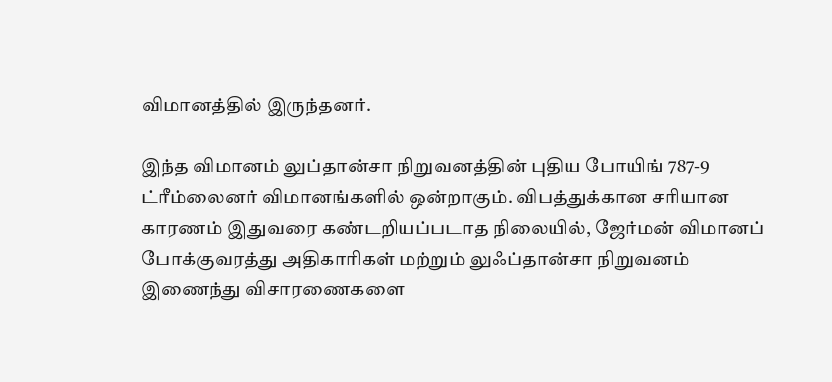விமானத்தில் இருந்தனர்.

இந்த விமானம் லுப்தான்சா நிறுவனத்தின் புதிய போயிங் 787-9 ட்ரீம்லைனர் விமானங்களில் ஒன்றாகும். விபத்துக்கான சரியான காரணம் இதுவரை கண்டறியப்படாத நிலையில், ஜேர்மன் விமானப் போக்குவரத்து அதிகாரிகள் மற்றும் லுஃப்தான்சா நிறுவனம் இணைந்து விசாரணைகளை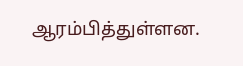ஆரம்பித்துள்ளன.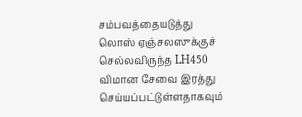சம்பவத்தையடுத்து லொஸ் ஏஞ்சலஸுக்குச் செல்லவிருந்த LH450 விமான சேவை இரத்து செய்யப்பட்டுள்ளதாகவும்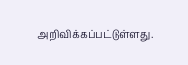அறிவிக்கப்பட்டுள்ளது.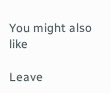You might also like

Leave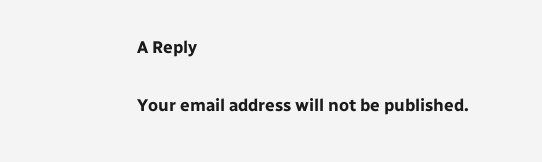A Reply

Your email address will not be published.